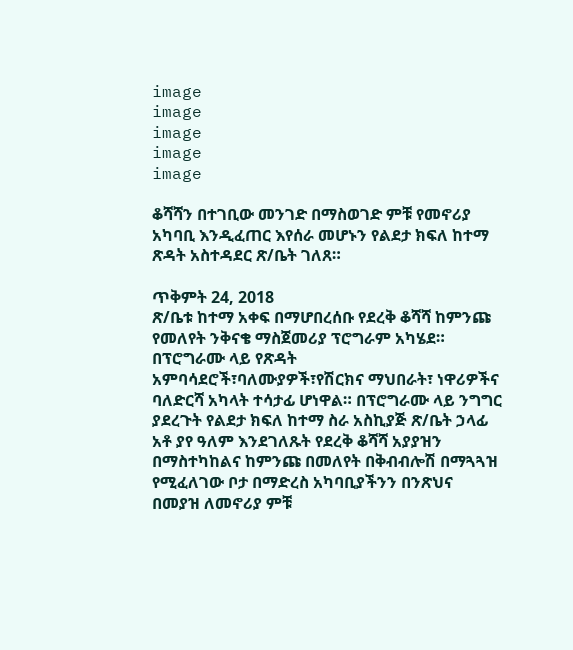image
image
image
image
image

ቆሻሻን በተገቢው መንገድ በማስወገድ ምቹ የመኖሪያ አካባቢ እንዲፈጠር እየሰራ መሆኑን የልደታ ክፍለ ከተማ ጽዳት አስተዳደር ጽ/ቤት ገለጸ።

ጥቅምት 24, 2018
ጽ/ቤቱ ከተማ አቀፍ በማሆበረሰቡ የደረቅ ቆሻሻ ከምንጩ የመለየት ንቅናቄ ማስጀመሪያ ፕሮግራም አካሄደ። በፕሮግራሙ ላይ የጽዳት አምባሳደሮች፣ባለሙያዎች፣የሽርክና ማህበራት፣ ነዋሪዎችና ባለድርሻ አካላት ተሳታፊ ሆነዋል። በፕሮግራሙ ላይ ንግግር ያደረጉት የልደታ ክፍለ ከተማ ስራ አስኪያጅ ጽ/ቤት ኃላፊ አቶ ያየ ዓለም እንደገለጹት የደረቅ ቆሻሻ አያያዝን በማስተካከልና ከምንጩ በመለየት በቅብብሎሽ በማጓጓዝ የሚፈለገው ቦታ በማድረስ አካባቢያችንን በንጽህና በመያዝ ለመኖሪያ ምቹ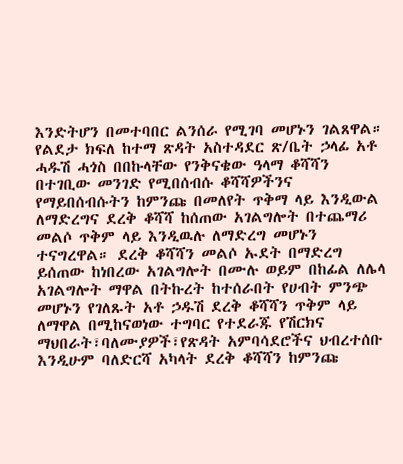እንድትሆን በመተባበር ልንሰራ የሚገባ መሆኑን ገልጸዋል። የልደታ ክፍለ ከተማ ጽዳት አስተዳደር ጽ/ቤት ኃላፊ አቶ ሓዱሽ ሓጎስ በበኩላቸው የንቅናቄው ዓላማ ቆሻሻን በተገቢው መንገድ የሚበሰብሱ ቆሻሻዎችንና የማይበሰብሱትን ከምንጩ በመለየት ጥቅማ ላይ እንዲውል ለማድረግና ደረቅ ቆሻሻ ከሰጠው አገልግሎት በተጨማሪ መልሶ ጥቅም ላይ እንዲዉሉ ለማድረግ መሆኑን ተናግረዋል። ደረቅ ቆሻሻን መልሶ ኡደት በማድረግ ይሰጠው ከነበረው አገልግሎት በሙሉ ወይም በከፊል ለሌላ አገልግሎት ማዋል በትኩረት ከተሰራበት የሀብት ምንጭ መሆኑን የገለጹት አቶ ኃዱሽ ደረቅ ቆሻሻን ጥቅም ላይ ለማዋል በሚከናወነው ተግባር የተደራጁ የሽርክና ማህበራት፣ባለሙያዎች፣የጽዳት አምባሳደሮችና ህብረተሰቡ እንዲሁም ባለድርሻ አካላት ደረቅ ቆሻሻን ከምንጩ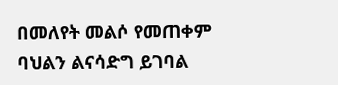በመለየት መልሶ የመጠቀም ባህልን ልናሳድግ ይገባል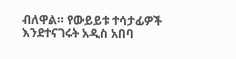ብለዋል። የውይይቱ ተሳታፊዎች እንደተናገሩት አዲስ አበባ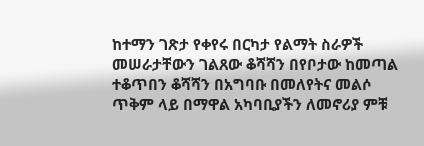ከተማን ገጽታ የቀየሩ በርካታ የልማት ስራዎች መሠራታቸውን ገልጸው ቆሻሻን በየቦታው ከመጣል ተቆጥበን ቆሻሻን በአግባቡ በመለየትና መልሶ ጥቅም ላይ በማዋል አካባቢያችን ለመኖሪያ ምቹ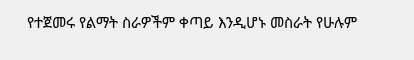የተጀመሩ የልማት ስራዎችም ቀጣይ እንዲሆኑ መስራት የሁሉም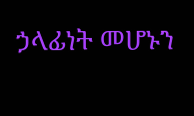ኃላፊነት መሆኑን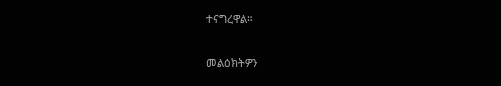ተናግረዋል።

መልዕክትዎን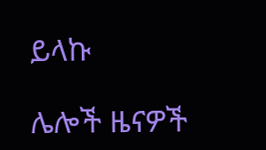ይላኩ

ሌሎች ዜናዎች